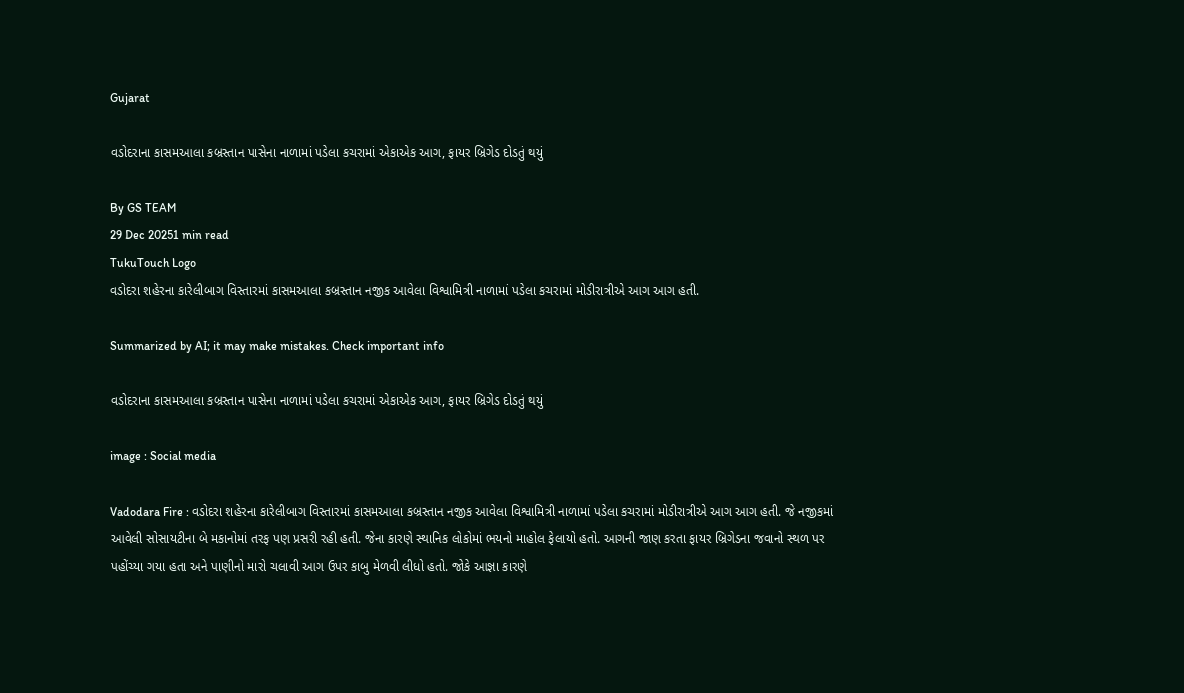Gujarat

વડોદરાના કાસમઆલા કબ્રસ્તાન પાસેના નાળામાં પડેલા કચરામાં એકાએક આગ, ફાયર બ્રિગેડ દોડતું થયું

By GS TEAM
29 Dec 20251 min read
TukuTouch Logo
વડોદરા શહેરના કારેલીબાગ વિસ્તારમાં કાસમઆલા કબ્રસ્તાન નજીક આવેલા વિશ્વામિત્રી નાળામાં પડેલા કચરામાં મોડીરાત્રીએ આગ આગ હતી.

Summarized by AI; it may make mistakes. Check important info

વડોદરાના કાસમઆલા કબ્રસ્તાન પાસેના નાળામાં પડેલા કચરામાં એકાએક આગ, ફાયર બ્રિગેડ દોડતું થયું

image : Social media

Vadodara Fire : વડોદરા શહેરના કારેલીબાગ વિસ્તારમાં કાસમઆલા કબ્રસ્તાન નજીક આવેલા વિશ્વામિત્રી નાળામાં પડેલા કચરામાં મોડીરાત્રીએ આગ આગ હતી. જે નજીકમાં આવેલી સોસાયટીના બે મકાનોમાં તરફ પણ પ્રસરી રહી હતી. જેના કારણે સ્થાનિક લોકોમાં ભયનો માહોલ ફેલાયો હતો. આગની જાણ કરતા ફાયર બ્રિગેડના જવાનો સ્થળ પર પહોંચ્યા ગયા હતા અને પાણીનો મારો ચલાવી આગ ઉપર કાબુ મેળવી લીધો હતો. જોકે આજ્ઞા કારણે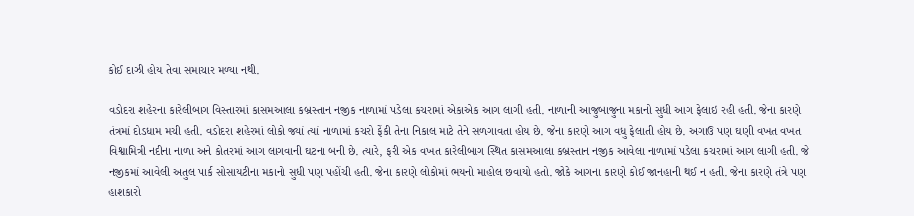કોઈ દાઝી હોય તેવા સમાચાર મળ્યા નથી.

વડોદરા શહેરના કારેલીબાગ વિસ્તારમાં કાસમઆલા કબ્રસ્તાન નજીક નાળામાં પડેલા કચરામાં એકાએક આગ લાગી હતી. નાળાની આજુબાજુના મકાનો સુધી આગ ફેલાઇ રહી હતી. જેના કારણે તંત્રમાં દોડધામ મચી હતી. વડોદરા શહેરમાં લોકો જ્યાં ત્યાં નાળામાં કચરો ફેંકી તેના નિકાલ માટે તેને સળગાવતા હોય છે. જેના કારણે આગ વધુ ફેલાતી હોય છે. અગાઉ પણ ઘણી વખત વખત વિશ્વામિત્રી નદીના નાળા અને કોતરમાં આગ લાગવાની ઘટના બની છે. ત્યારે, ફરી એક વખત કારેલીબાગ સ્થિત કાસમઆલા કબ્રસ્તાન નજીક આવેલા નાળામાં પડેલા કચરામાં આગ લાગી હતી. જે નજીકમાં આવેલી અતુલ પાર્ક સોસાયટીના મકાનો સુધી પણ પહોંચી હતી. જેના કારણે લોકોમાં ભયનો માહોલ છવાયો હતો. જોકે આગના કારણે કોઈ જાનહાની થઈ ન હતી. જેના કારણે તંત્રે પણ હાશકારો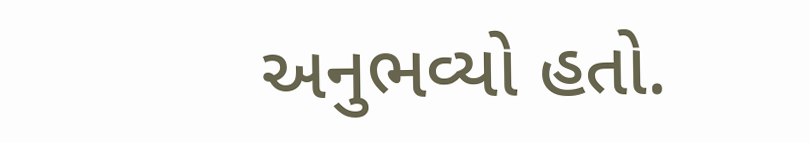અનુભવ્યો હતો.